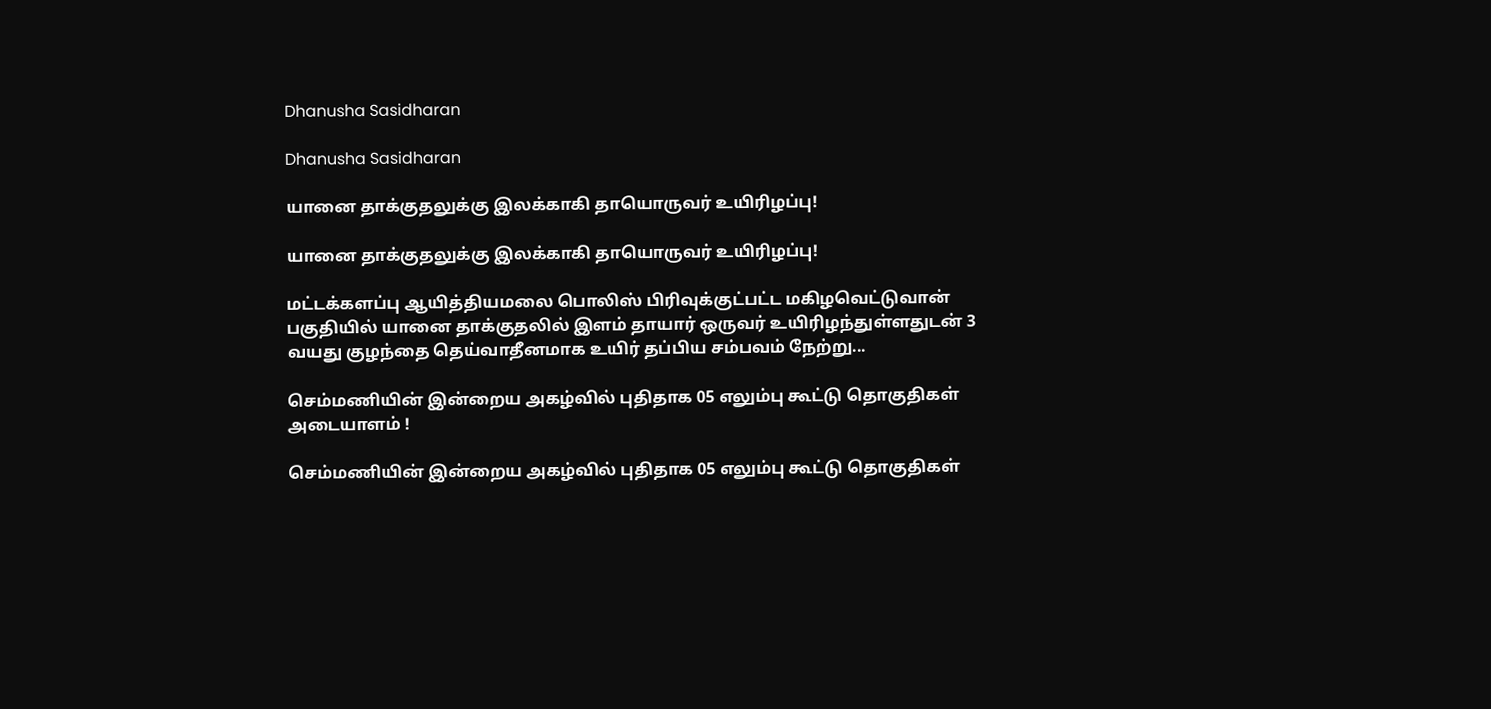Dhanusha Sasidharan

Dhanusha Sasidharan

யானை தாக்குதலுக்கு இலக்காகி தாயொருவர் உயிரிழப்பு!

யானை தாக்குதலுக்கு இலக்காகி தாயொருவர் உயிரிழப்பு!

மட்டக்களப்பு ஆயித்தியமலை பொலிஸ் பிரிவுக்குட்பட்ட மகிழவெட்டுவான் பகுதியில் யானை தாக்குதலில் இளம் தாயார் ஒருவர் உயிரிழந்துள்ளதுடன் 3 வயது குழந்தை தெய்வாதீனமாக உயிர் தப்பிய சம்பவம் நேற்று...

செம்மணியின் இன்றைய அகழ்வில் புதிதாக 05 எலும்பு கூட்டு தொகுதிகள் அடையாளம் !

செம்மணியின் இன்றைய அகழ்வில் புதிதாக 05 எலும்பு கூட்டு தொகுதிகள்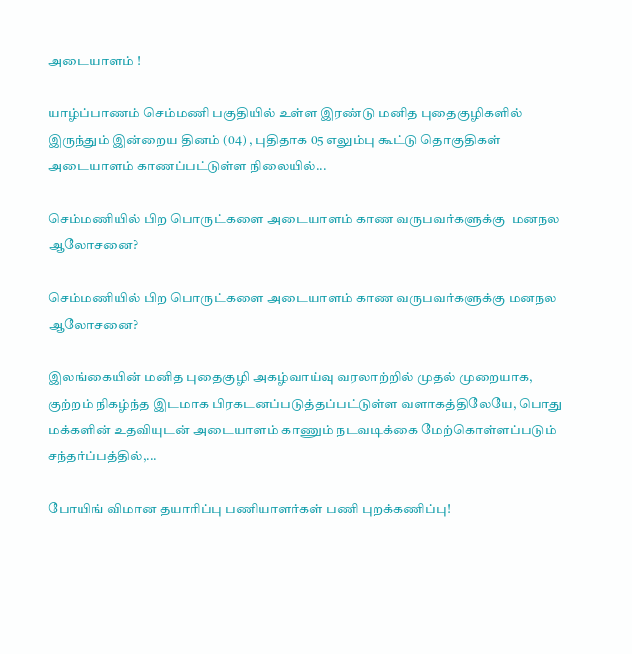அடையாளம் !

யாழ்ப்பாணம் செம்மணி பகுதியில் உள்ள இரண்டு மனித புதைகுழிகளில் இருந்தும் இன்றைய தினம் (04) , புதிதாக 05 எலும்பு கூட்டு தொகுதிகள் அடையாளம் காணப்பட்டுள்ள நிலையில்...

செம்மணியில் பிற பொருட்களை அடையாளம் காண வருபவர்களுக்கு  மனநல ஆலோசனை?

செம்மணியில் பிற பொருட்களை அடையாளம் காண வருபவர்களுக்கு மனநல ஆலோசனை?

இலங்கையின் மனித புதைகுழி அகழ்வாய்வு வரலாற்றில் முதல் முறையாக, குற்றம் நிகழ்ந்த இடமாக பிரகடனப்படுத்தப்பட்டுள்ள வளாகத்திலேயே, பொது மக்களின் உதவியுடன் அடையாளம் காணும் நடவடிக்கை மேற்கொள்ளப்படும் சந்தர்ப்பத்தில்,...

போயிங் விமான தயாரிப்பு பணியாளர்கள் பணி புறக்கணிப்பு!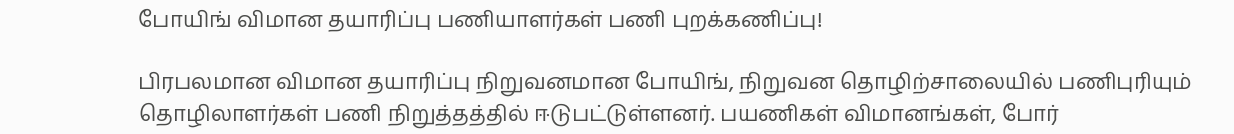போயிங் விமான தயாரிப்பு பணியாளர்கள் பணி புறக்கணிப்பு!

பிரபலமான விமான தயாரிப்பு நிறுவனமான போயிங், நிறுவன தொழிற்சாலையில் பணிபுரியும் தொழிலாளர்கள் பணி நிறுத்தத்தில் ஈடுபட்டுள்ளனர். பயணிகள் விமானங்கள், போர்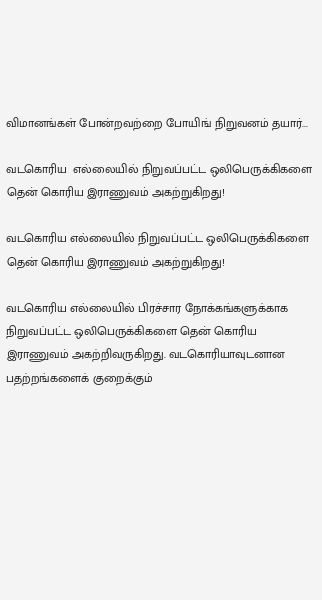விமானங்கள் போன்றவற்றை போயிங் நிறுவனம் தயார்...

வடகொரிய  எல்லையில் நிறுவப்பட்ட ஒலிபெருக்கிகளை தென் கொரிய இராணுவம் அகற்றுகிறது!

வடகொரிய எல்லையில் நிறுவப்பட்ட ஒலிபெருக்கிகளை தென் கொரிய இராணுவம் அகற்றுகிறது!

வடகொரிய எல்லையில் பிரச்சார நோக்கங்களுக்காக நிறுவப்பட்ட ஒலிபெருக்கிகளை தென் கொரிய இராணுவம் அகற்றிவருகிறது. வடகொரியாவுடனான பதற்றங்களைக் குறைக்கும்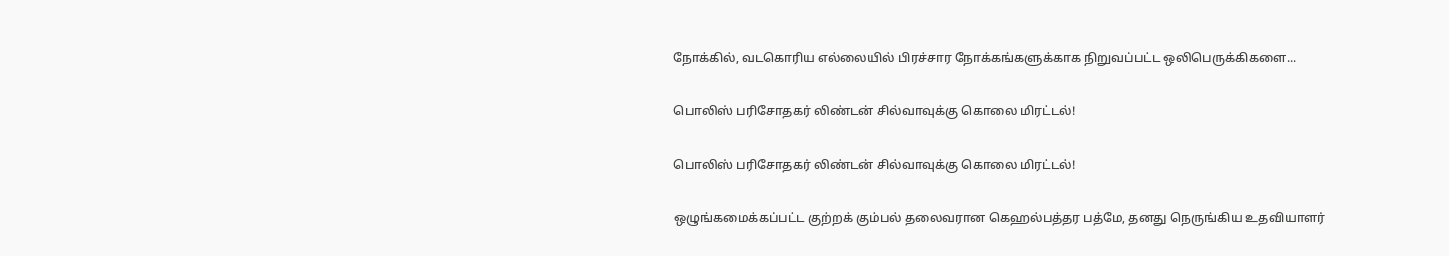நோக்கில், வடகொரிய எல்லையில் பிரச்சார நோக்கங்களுக்காக நிறுவப்பட்ட ஒலிபெருக்கிகளை...

பொலிஸ் பரிசோதகர் லிண்டன் சில்வாவுக்கு கொலை மிரட்டல்!

பொலிஸ் பரிசோதகர் லிண்டன் சில்வாவுக்கு கொலை மிரட்டல்!

ஒழுங்கமைக்கப்பட்ட குற்றக் கும்பல் தலைவரான கெஹல்பத்தர பத்மே, தனது நெருங்கிய உதவியாளர்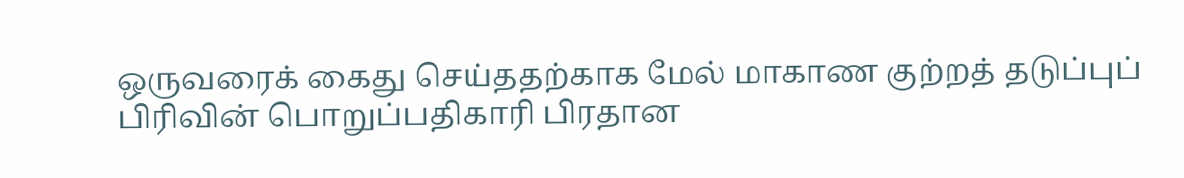ஒருவரைக் கைது செய்ததற்காக மேல் மாகாண குற்றத் தடுப்புப் பிரிவின் பொறுப்பதிகாரி பிரதான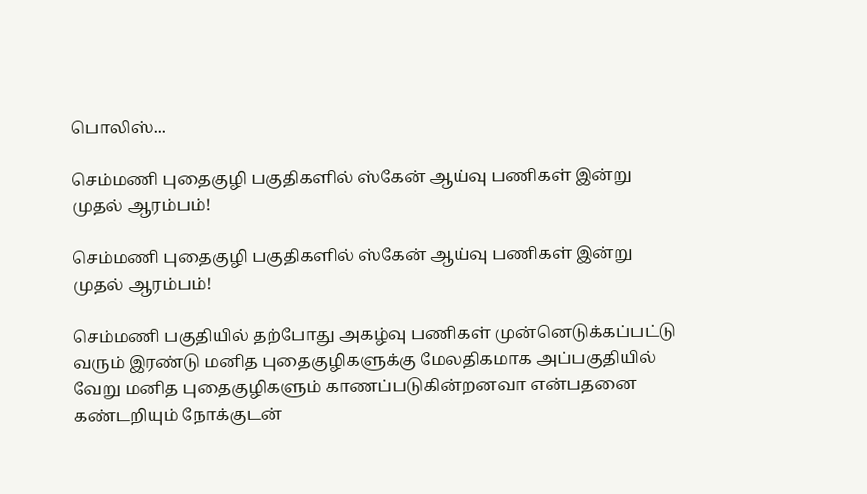பொலிஸ்...

செம்மணி புதைகுழி பகுதிகளில் ஸ்கேன் ஆய்வு பணிகள் இன்று முதல் ஆரம்பம்!

செம்மணி புதைகுழி பகுதிகளில் ஸ்கேன் ஆய்வு பணிகள் இன்று முதல் ஆரம்பம்!

செம்மணி பகுதியில் தற்போது அகழ்வு பணிகள் முன்னெடுக்கப்பட்டு வரும் இரண்டு மனித புதைகுழிகளுக்கு மேலதிகமாக அப்பகுதியில் வேறு மனித புதைகுழிகளும் காணப்படுகின்றனவா என்பதனை கண்டறியும் நோக்குடன்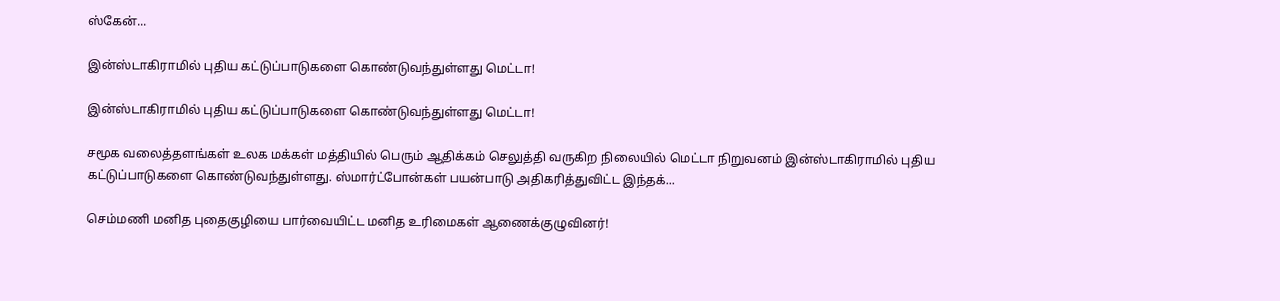ஸ்கேன்...

இன்ஸ்டாகிராமில் புதிய கட்டுப்பாடுகளை கொண்டுவந்துள்ளது மெட்டா!

இன்ஸ்டாகிராமில் புதிய கட்டுப்பாடுகளை கொண்டுவந்துள்ளது மெட்டா!

சமூக வலைத்தளங்கள் உலக மக்கள் மத்தியில் பெரும் ஆதிக்கம் செலுத்தி வருகிற நிலையில் மெட்டா நிறுவனம் இன்ஸ்டாகிராமில் புதிய கட்டுப்பாடுகளை கொண்டுவந்துள்ளது. ஸ்மார்ட்போன்கள் பயன்பாடு அதிகரித்துவிட்ட இந்தக்...

செம்மணி மனித புதைகுழியை பார்வையிட்ட மனித உரிமைகள் ஆணைக்குழுவினர்!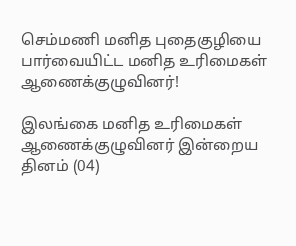செம்மணி மனித புதைகுழியை பார்வையிட்ட மனித உரிமைகள் ஆணைக்குழுவினர்!

இலங்கை மனித உரிமைகள் ஆணைக்குழுவினர் இன்றைய தினம் (04)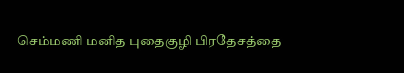செம்மணி மனித புதைகுழி பிரதேசத்தை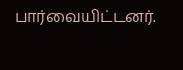பார்வையிட்டனர்.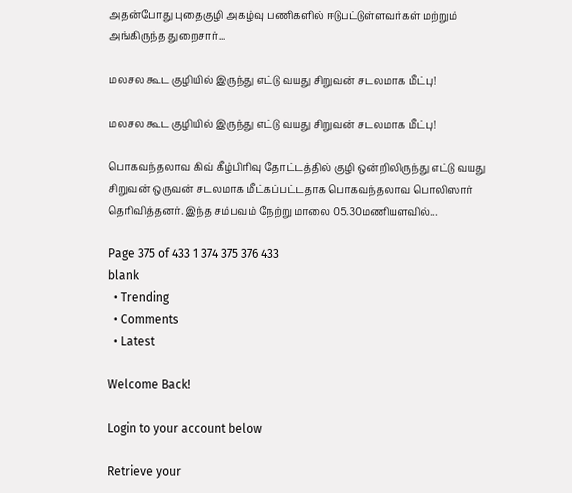அதன்போது புதைகுழி அகழ்வு பணிகளில் ஈடுபட்டுள்ளவர்கள் மற்றும் அங்கிருந்த துறைசார்...

மலசல கூட குழியில் இருந்து எட்டு வயது சிறுவன் சடலமாக மீட்பு!

மலசல கூட குழியில் இருந்து எட்டு வயது சிறுவன் சடலமாக மீட்பு!

பொகவந்தலாவ கிவ் கீழ்பிரிவு தோட்டத்தில் குழி ஒன்றிலிருந்து எட்டு வயது சிறுவன் ஒருவன் சடலமாக மீட்கப்பட்டதாக பொகவந்தலாவ பொலிஸார் தெரிவித்தனர். இந்த சம்பவம் நேற்று மாலை 05.30மணியளவில்...

Page 375 of 433 1 374 375 376 433
blank
  • Trending
  • Comments
  • Latest

Welcome Back!

Login to your account below

Retrieve your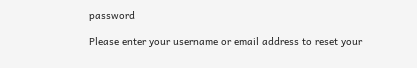password

Please enter your username or email address to reset your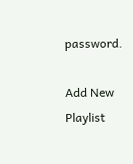password.

Add New Playlist